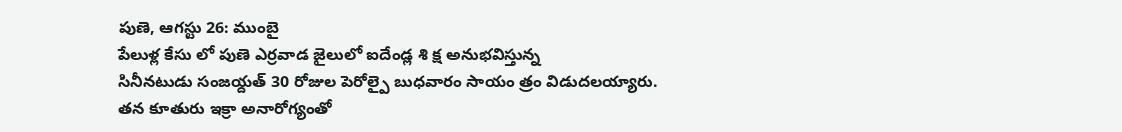పుణె, ఆగస్టు 26: ముంబై
పేలుళ్ల కేసు లో పుణె ఎర్రవాడ జైలులో ఐదేండ్ల శి క్ష అనుభవిస్తున్న
సినీనటుడు సంజయ్దత్ 30 రోజుల పెరోల్పై బుధవారం సాయం త్రం విడుదలయ్యారు.
తన కూతురు ఇక్రా అనారోగ్యంతో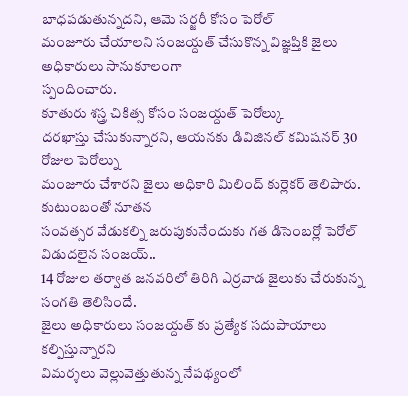బాధపడుతున్నదని, ఆమె సర్జరీ కోసం పెరోల్
మంజూరు చేయాలని సంజయ్దత్ చేసుకొన్న విజ్ఞప్తికి జైలు అధికారులు సానుకూలంగా
స్పందించారు.
కూతురు శస్త్ర చికిత్స కోసం సంజయ్దత్ పెరోల్కు
దరఖాస్తు చేసుకున్నారని, ఆయనకు డివిజినల్ కమిషనర్ 30 రోజుల పెరోల్ను
మంజూరు చేశారని జైలు అధికారి మిలింద్ కుర్లెకర్ తెలిపారు. కుటుంబంతో నూతన
సంవత్సర వేడుకల్ని జరుపుకునేందుకు గత డిసెంబర్లో పెరోల్ విడుదలైన సంజయ్..
14 రోజుల తర్వాత జనవరిలో తిరిగి ఎర్రవాడ జైలుకు చేరుకున్న సంగతి తెలిసిందే.
జైలు అధికారులు సంజయ్దత్ కు ప్రత్యేక సదుపాయాలు కల్పిస్తున్నారని
విమర్శలు వెల్లువెత్తుతున్న నేపథ్యంలో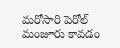మరోసారి పెరోల్ మంజూరు కావడం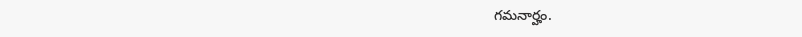గమనార్హం.